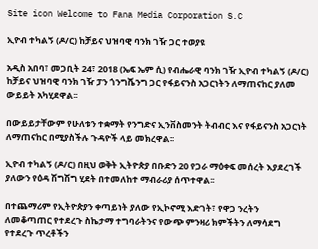Site icon Welcome to Fana Media Corporation S.C

ኢዮብ ተካልኝ (ዶ/ር) ከቻይና ህዝባዊ ባንክ ገዥ ጋር ተወያዩ

አዲስ አበባ፣ መጋቢት 24፣ 2018 (ኤፍ ኤም ሲ) የብሔራዊ ባንክ ገዥ ኢዮብ ተካልኝ (ዶ/ር) ከቻይና ህዝባዊ ባንክ ገዥ ፓን ጎንግሼንግ ጋር የፋይናንስ አጋርነትን ለማጠናከር ያለመ ውይይት አካሂደዋል፡፡

በውይይታቸውም የሁለቱን ተቋማት የንግድና ኢንቨስመንት ትብብር እና የፋይናንስ አጋርነት ለማጠናከር በሚያስችሉ ጉዳዮች ላይ መክረዋል፡፡

ኢዮብ ተካልኝ (ዶ/ር) በዚህ ወቅት ኢትዮጵያ በቡድን 20 የጋራ ማዕቀፍ መሰረት እያደረገች ያለውን የዕዳ ሽግሽግ ሂደት በተመለከተ ማብራሪያ ሰጥተዋል፡፡

በተጨማሪም የኢትዮጵያን ቀጣይነት ያለው የኢኮኖሚ እድገት፣ የዋጋ ንረትን ለመቆጣጠር የተደረጉ ስኬታማ ተግባራትንና የውጭ ምንዛሪ ክምችትን ለማሳደግ የተደረጉ ጥረቶችን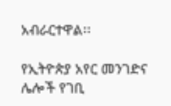አብራርተዋል፡፡

የኢትዮጵያ አየር መንገድና ሌሎች የገቢ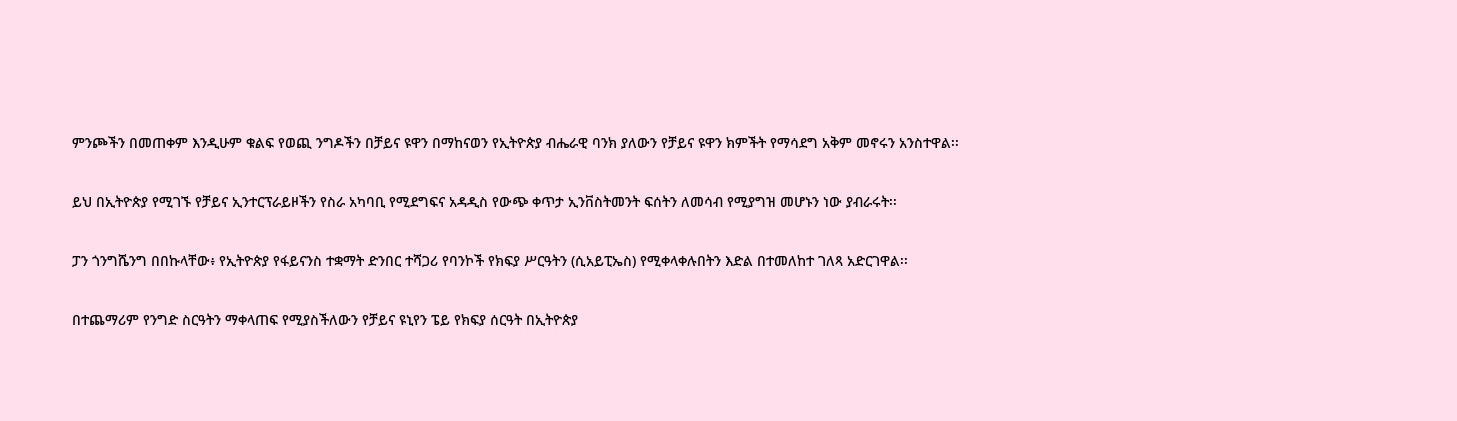ምንጮችን በመጠቀም እንዲሁም ቁልፍ የወጪ ንግዶችን በቻይና ዩዋን በማከናወን የኢትዮጵያ ብሔራዊ ባንክ ያለውን የቻይና ዩዋን ክምችት የማሳደግ አቅም መኖሩን አንስተዋል፡፡

ይህ በኢትዮጵያ የሚገኙ የቻይና ኢንተርፕራይዞችን የስራ አካባቢ የሚደግፍና አዳዲስ የውጭ ቀጥታ ኢንቨስትመንት ፍሰትን ለመሳብ የሚያግዝ መሆኑን ነው ያብራሩት፡፡

ፓን ጎንግሼንግ በበኩላቸው፥ የኢትዮጵያ የፋይናንስ ተቋማት ድንበር ተሻጋሪ የባንኮች የክፍያ ሥርዓትን (ሲአይፒኤስ) የሚቀላቀሉበትን እድል በተመለከተ ገለጻ አድርገዋል፡፡

በተጨማሪም የንግድ ስርዓትን ማቀላጠፍ የሚያስችለውን የቻይና ዩኒየን ፔይ የክፍያ ሰርዓት በኢትዮጵያ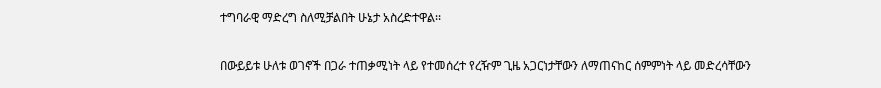ተግባራዊ ማድረግ ስለሚቻልበት ሁኔታ አስረድተዋል፡፡

በውይይቱ ሁለቱ ወገኖች በጋራ ተጠቃሚነት ላይ የተመሰረተ የረዥም ጊዜ አጋርነታቸውን ለማጠናከር ሰምምነት ላይ መድረሳቸውን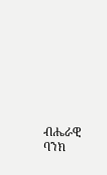ብሔራዊ ባንክ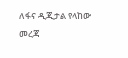ለፋና ዲጂታል የላከው መረጃ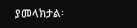ያመላክታል፡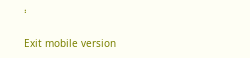፡

Exit mobile version